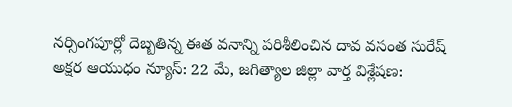నర్సింగపూర్లో దెబ్బతిన్న ఈత వనాన్ని పరిశీలించిన దావ వసంత సురేష్
అక్షర ఆయుధం న్యూస్: 22 మే, జగిత్యాల జిల్లా వార్త విశ్లేషణ: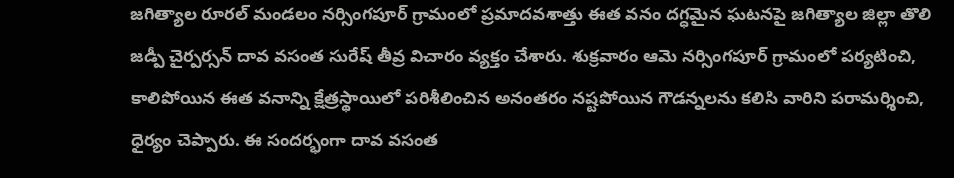జగిత్యాల రూరల్ మండలం నర్సింగపూర్ గ్రామంలో ప్రమాదవశాత్తు ఈత వనం దగ్ధమైన ఘటనపై జగిత్యాల జిల్లా తొలి జడ్పీ చైర్పర్సన్ దావ వసంత సురేష్ తీవ్ర విచారం వ్యక్తం చేశారు. శుక్రవారం ఆమె నర్సింగపూర్ గ్రామంలో పర్యటించి, కాలిపోయిన ఈత వనాన్ని క్షేత్రస్థాయిలో పరిశీలించిన అనంతరం నష్టపోయిన గౌడన్నలను కలిసి వారిని పరామర్శించి, ధైర్యం చెప్పారు. ఈ సందర్భంగా దావ వసంత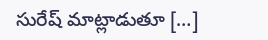సురేష్ మాట్లాడుతూ […]